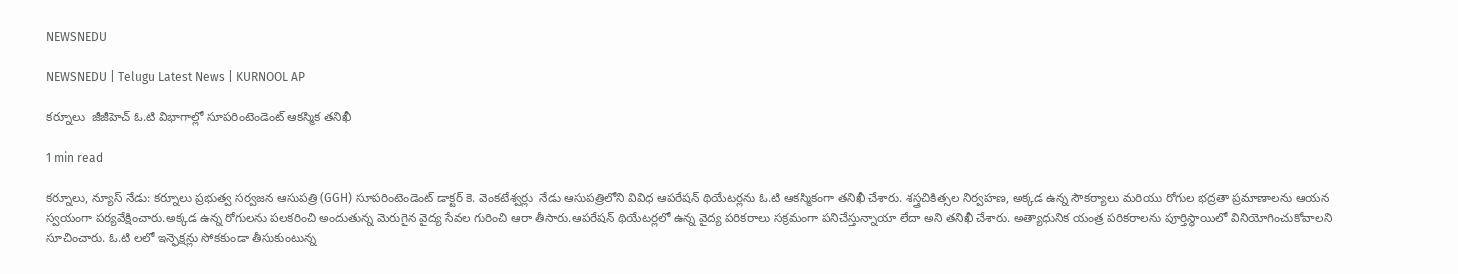NEWSNEDU

NEWSNEDU | Telugu Latest News | KURNOOL AP

కర్నూలు  జీజీహెచ్ ఓ.టి విభాగాల్లో సూపరింటెండెంట్ ఆకస్మిక తనిఖీ

1 min read

కర్నూలు, న్యూస్ నేడు: కర్నూలు ప్రభుత్వ సర్వజన ఆసుపత్రి (GGH) సూపరింటెండెంట్ డాక్టర్ కె. వెంకటేశ్వర్లు  నేడు ఆసుపత్రిలోని వివిధ ఆపరేషన్ థియేటర్లను ఓ.టి ఆకస్మికంగా తనిఖీ చేశారు. శస్త్రచికిత్సల నిర్వహణ, అక్కడ ఉన్న సౌకర్యాలు మరియు రోగుల భద్రతా ప్రమాణాలను ఆయన స్వయంగా పర్యవేక్షించారు.అక్కడ ఉన్న రోగులను పలకరించి అందుతున్న మెరుగైన వైద్య సేవల గురించి ఆరా తీసారు.ఆపరేషన్ థియేటర్లలో ఉన్న వైద్య పరికరాలు సక్రమంగా పనిచేస్తున్నాయా లేదా అని తనిఖీ చేశారు. అత్యాధునిక యంత్ర పరికరాలను పూర్తిస్థాయిలో వినియోగించుకోవాలని సూచించారు. ఓ.టి లలో ఇన్ఫెక్షన్లు సోకకుండా తీసుకుంటున్న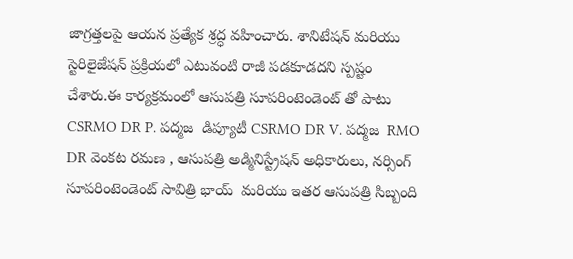జాగ్రత్తలపై ఆయన ప్రత్యేక శ్రద్ధ వహించారు. శానిటేషన్ మరియు స్టెరిలైజేషన్ ప్రక్రియలో ఎటువంటి రాజీ పడకూడదని స్పష్టం చేశారు.ఈ కార్యక్రమంలో ఆసుపత్రి సూపరింటెండెంట్ తో పాటు CSRMO DR P. పద్మజ  డిప్యూటీ CSRMO DR V. పద్మజ  RMO DR వెంకట రమణ , ఆసుపత్రి అడ్మినిస్ట్రేషన్ అధికారులు, నర్సింగ్ సూపరింటెండెంట్ సావిత్రి భాయ్  మరియు ఇతర ఆసుపత్రి సిబ్బంది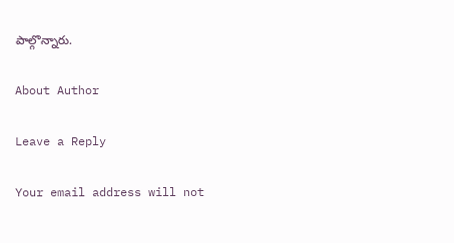పాల్గొన్నారు.

About Author

Leave a Reply

Your email address will not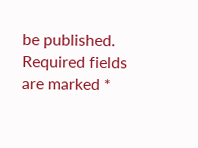be published. Required fields are marked *